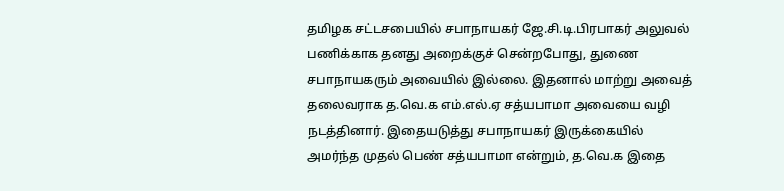தமிழக சட்டசபையில் சபாநாயகர் ஜே.சி.டி.பிரபாகர் அலுவல் பணிக்காக தனது அறைக்குச் சென்றபோது, துணை சபாநாயகரும் அவையில் இல்லை. இதனால் மாற்று அவைத் தலைவராக த.வெ.க எம்.எல்.ஏ சத்யபாமா அவையை வழி நடத்தினார். இதையடுத்து சபாநாயகர் இருக்கையில் அமர்ந்த முதல் பெண் சத்யபாமா என்றும், த.வெ.க இதை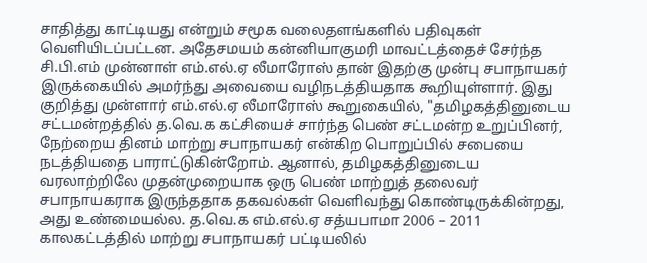சாதித்து காட்டியது என்றும் சமூக வலைதளங்களில் பதிவுகள் வெளியிடப்பட்டன. அதேசமயம் கன்னியாகுமரி மாவட்டத்தைச் சேர்ந்த சி.பி.எம் முன்னாள் எம்.எல்.ஏ லீமாரோஸ் தான் இதற்கு முன்பு சபாநாயகர் இருக்கையில் அமர்ந்து அவையை வழிநடத்தியதாக கூறியுள்ளார். இது குறித்து முன்ளார் எம்.எல்.ஏ லீமாரோஸ் கூறுகையில், "தமிழகத்தினுடைய சட்டமன்றத்தில் த.வெ.க கட்சியைச் சார்ந்த பெண் சட்டமன்ற உறுப்பினர், நேற்றைய தினம் மாற்று சபாநாயகர் என்கிற பொறுப்பில் சபையை நடத்தியதை பாராட்டுகின்றோம். ஆனால், தமிழகத்தினுடைய வரலாற்றிலே முதன்முறையாக ஒரு பெண் மாற்றுத் தலைவர் சபாநாயகராக இருந்ததாக தகவல்கள் வெளிவந்து கொண்டிருக்கின்றது, அது உண்மையல்ல. த.வெ.க எம்.எல்.ஏ சத்யபாமா 2006 – 2011 காலகட்டத்தில் மாற்று சபாநாயகர் பட்டியலில்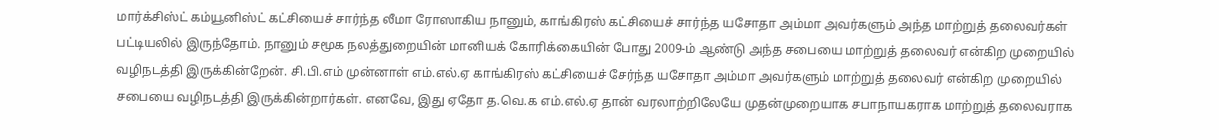மார்க்சிஸ்ட் கம்யூனிஸ்ட் கட்சியைச் சார்ந்த லீமா ரோஸாகிய நானும், காங்கிரஸ் கட்சியைச் சார்ந்த யசோதா அம்மா அவர்களும் அந்த மாற்றுத் தலைவர்கள் பட்டியலில் இருந்தோம். நானும் சமூக நலத்துறையின் மானியக் கோரிக்கையின் போது 2009-ம் ஆண்டு அந்த சபையை மாற்றுத் தலைவர் என்கிற முறையில் வழிநடத்தி இருக்கின்றேன். சி.பி.எம் முன்னாள் எம்.எல்.ஏ காங்கிரஸ் கட்சியைச் சேர்ந்த யசோதா அம்மா அவர்களும் மாற்றுத் தலைவர் என்கிற முறையில் சபையை வழிநடத்தி இருக்கின்றார்கள். எனவே, இது ஏதோ த.வெ.க எம்.எல்.ஏ தான் வரலாற்றிலேயே முதன்முறையாக சபாநாயகராக மாற்றுத் தலைவராக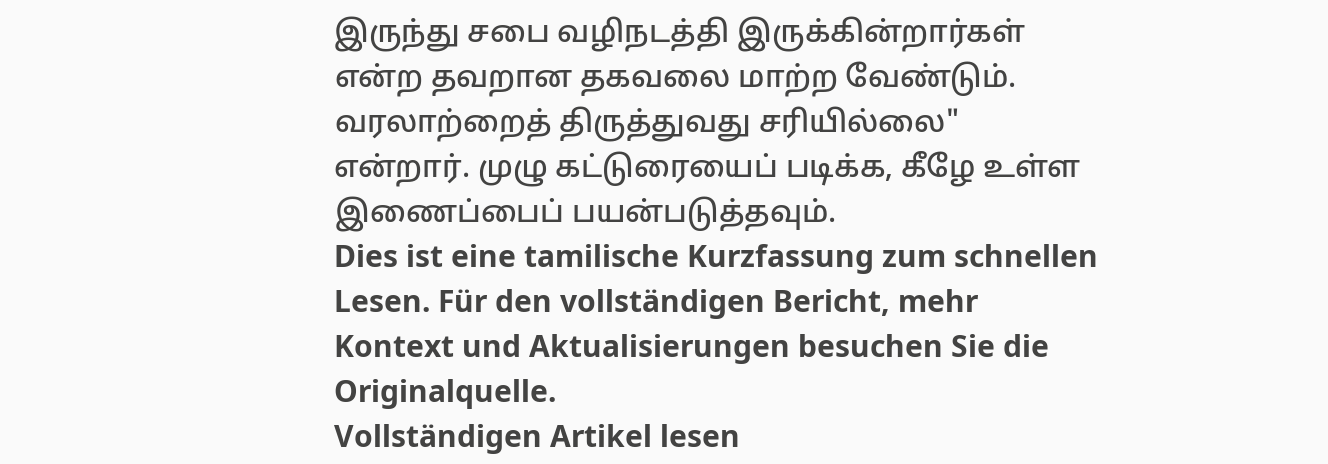இருந்து சபை வழிநடத்தி இருக்கின்றார்கள் என்ற தவறான தகவலை மாற்ற வேண்டும். வரலாற்றைத் திருத்துவது சரியில்லை" என்றார். முழு கட்டுரையைப் படிக்க, கீழே உள்ள இணைப்பைப் பயன்படுத்தவும்.
Dies ist eine tamilische Kurzfassung zum schnellen Lesen. Für den vollständigen Bericht, mehr Kontext und Aktualisierungen besuchen Sie die Originalquelle.
Vollständigen Artikel lesen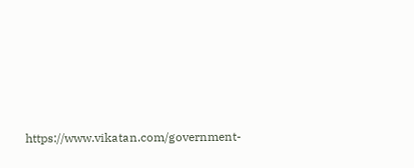https://www.vikatan.com/government-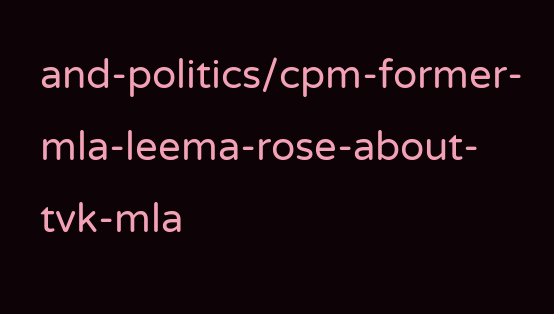and-politics/cpm-former-mla-leema-rose-about-tvk-mla